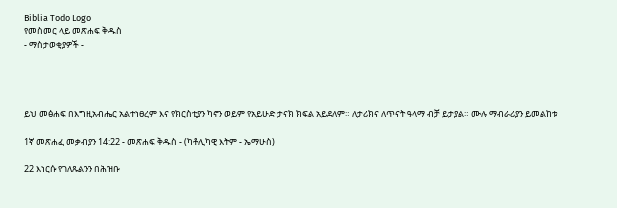Biblia Todo Logo
የመስመር ላይ መጽሐፍ ቅዱስ
- ማስታወቂያዎች -




ይህ መፅሐፍ በእግዚአብሔር አልተነፀረም እና የክርስቲያን ካኖን ወይም የአይሁድ ታናክ ክፍል አይደለም። ለታሪክና ለጥናት ዓላማ ብቻ ይታያል። ሙሉ ማብራሪያን ይመልከቱ

1ኛ መጽሐፈ መቃብያን 14:22 - መጽሐፍ ቅዱስ - (ካቶሊካዊ እትም - ኤማሁስ)

22 እነርሱ የገለጹልንን በሕዝቡ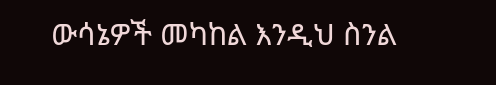ውሳኔዎች መካከል እንዲህ ስንል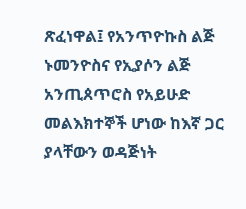ጽፈነዋል፤ የአንጥዮኩስ ልጅ ኑመንዮስና የኢያሶን ልጅ አንጢጰጥሮስ የአይሁድ መልእክተኞች ሆነው ከእኛ ጋር ያላቸውን ወዳጅነት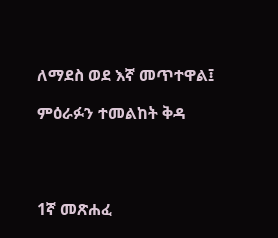ለማደስ ወደ እኛ መጥተዋል፤

ምዕራፉን ተመልከት ቅዳ




1ኛ መጽሐፈ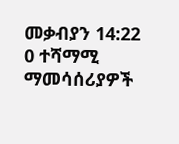መቃብያን 14:22
0 ተሻማሚ ማመሳሰሪያዎች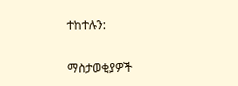ተከተሉን:

ማስታወቂያዎች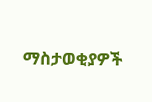ማስታወቂያዎች